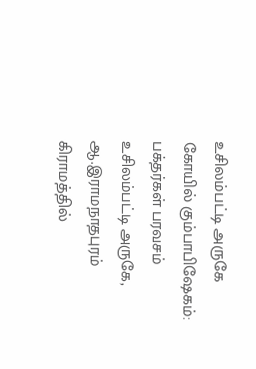உசிலம்பட்டி அருகே கோயில் கும்பாபிஷேகம்: பக்தர்கள் பரவசம்
உசிலம்பட்டி அருகே, ஆ.இராமநாதபுரம் கிராமத்தில்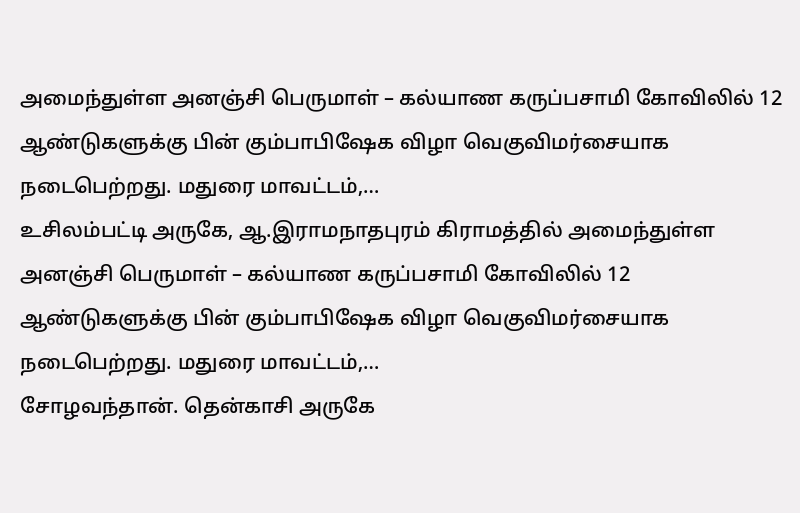அமைந்துள்ள அனஞ்சி பெருமாள் – கல்யாண கருப்பசாமி கோவிலில் 12 ஆண்டுகளுக்கு பின் கும்பாபிஷேக விழா வெகுவிமர்சையாக நடைபெற்றது. மதுரை மாவட்டம்,…
உசிலம்பட்டி அருகே, ஆ.இராமநாதபுரம் கிராமத்தில் அமைந்துள்ள அனஞ்சி பெருமாள் – கல்யாண கருப்பசாமி கோவிலில் 12 ஆண்டுகளுக்கு பின் கும்பாபிஷேக விழா வெகுவிமர்சையாக நடைபெற்றது. மதுரை மாவட்டம்,…
சோழவந்தான். தென்காசி அருகே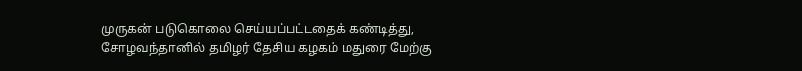முருகன் படுகொலை செய்யப்பட்டதைக் கண்டித்து, சோழவந்தானில் தமிழர் தேசிய கழகம் மதுரை மேற்கு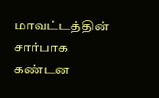மாவட்டத்தின் சார்பாக கண்டன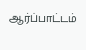ஆர்ப்பாட்டம்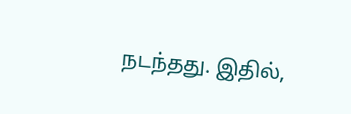நடந்தது. இதில்,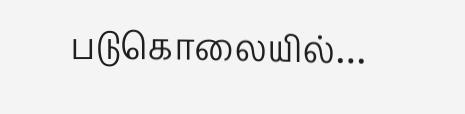படுகொலையில்…